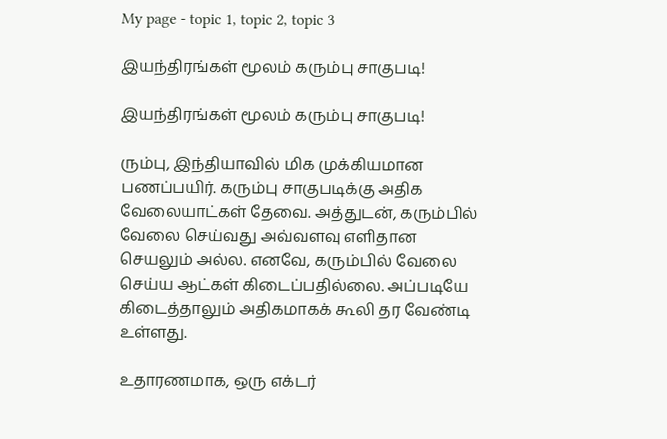My page - topic 1, topic 2, topic 3

இயந்திரங்கள் மூலம் கரும்பு சாகுபடி!

இயந்திரங்கள் மூலம் கரும்பு சாகுபடி!

ரும்பு, இந்தியாவில் மிக முக்கியமான பணப்பயிர். கரும்பு சாகுபடிக்கு அதிக வேலையாட்கள் தேவை. அத்துடன், கரும்பில் வேலை செய்வது அவ்வளவு எளிதான செயலும் அல்ல. எனவே, கரும்பில் வேலை செய்ய ஆட்கள் கிடைப்பதில்லை. அப்படியே கிடைத்தாலும் அதிகமாகக் கூலி தர வேண்டி உள்ளது.

உதாரணமாக, ஒரு எக்டர்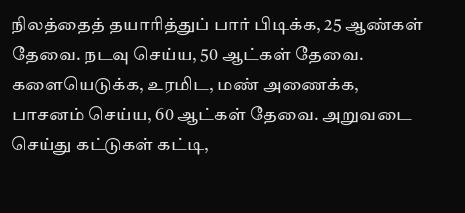நிலத்தைத் தயாரித்துப் பார் பிடிக்க, 25 ஆண்கள் தேவை. நடவு செய்ய, 50 ஆட்கள் தேவை. களையெடுக்க, உரமிட, மண் அணைக்க, பாசனம் செய்ய, 60 ஆட்கள் தேவை. அறுவடை செய்து கட்டுகள் கட்டி,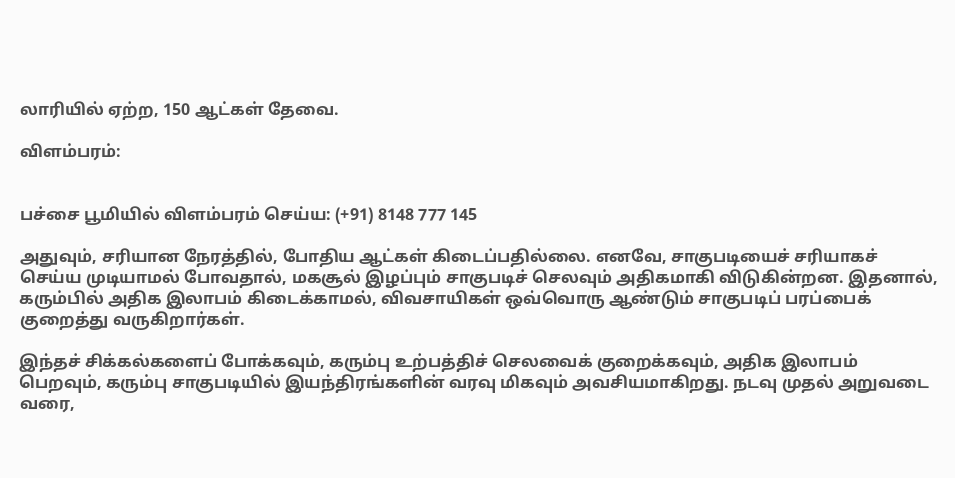லாரியில் ஏற்ற, 150 ஆட்கள் தேவை.

விளம்பரம்:


பச்சை பூமியில் விளம்பரம் செய்ய: (+91) 8148 777 145

அதுவும், சரியான நேரத்தில், போதிய ஆட்கள் கிடைப்பதில்லை. எனவே, சாகுபடியைச் சரியாகச் செய்ய முடியாமல் போவதால், மகசூல் இழப்பும் சாகுபடிச் செலவும் அதிகமாகி விடுகின்றன. இதனால், கரும்பில் அதிக இலாபம் கிடைக்காமல், விவசாயிகள் ஒவ்வொரு ஆண்டும் சாகுபடிப் பரப்பைக் குறைத்து வருகிறார்கள்.

இந்தச் சிக்கல்களைப் போக்கவும், கரும்பு உற்பத்திச் செலவைக் குறைக்கவும், அதிக இலாபம் பெறவும், கரும்பு சாகுபடியில் இயந்திரங்களின் வரவு மிகவும் அவசியமாகிறது. நடவு முதல் அறுவடை வரை,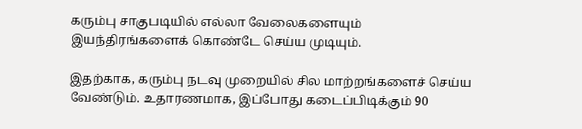கரும்பு சாகுபடியில் எல்லா வேலைகளையும் இயந்திரங்களைக் கொண்டே செய்ய முடியும்.

இதற்காக, கரும்பு நடவு முறையில் சில மாற்றங்களைச் செய்ய வேண்டும். உதாரணமாக, இப்போது கடைப்பிடிக்கும் 90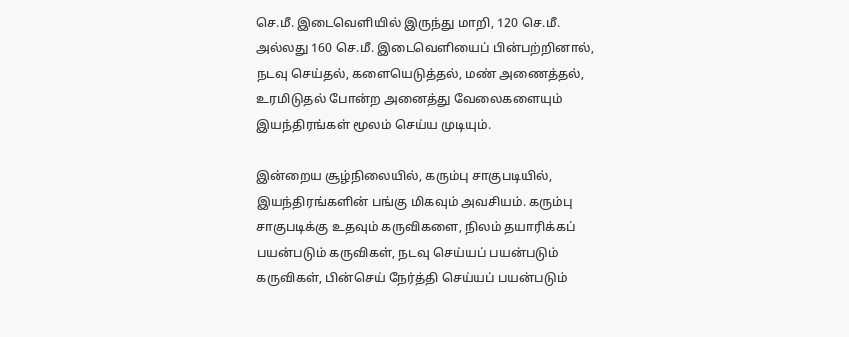செ.மீ. இடைவெளியில் இருந்து மாறி, 120 செ.மீ. அல்லது 160 செ.மீ. இடைவெளியைப் பின்பற்றினால், நடவு செய்தல், களையெடுத்தல், மண் அணைத்தல், உரமிடுதல் போன்ற அனைத்து வேலைகளையும் இயந்திரங்கள் மூலம் செய்ய முடியும்.

இன்றைய சூழ்நிலையில், கரும்பு சாகுபடியில், இயந்திரங்களின் பங்கு மிகவும் அவசியம். கரும்பு சாகுபடிக்கு உதவும் கருவிகளை, நிலம் தயாரிக்கப் பயன்படும் கருவிகள், நடவு செய்யப் பயன்படும் கருவிகள், பின்செய் நேர்த்தி செய்யப் பயன்படும்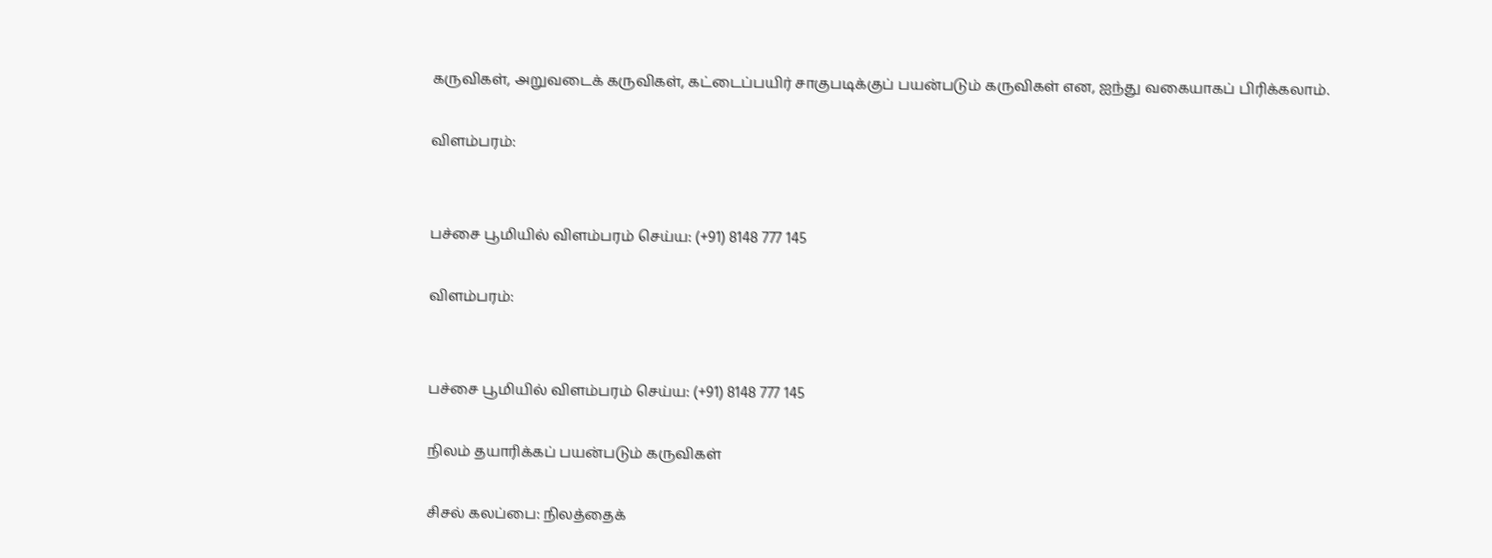கருவிகள், அறுவடைக் கருவிகள், கட்டைப்பயிர் சாகுபடிக்குப் பயன்படும் கருவிகள் என, ஐந்து வகையாகப் பிரிக்கலாம்.

விளம்பரம்:


பச்சை பூமியில் விளம்பரம் செய்ய: (+91) 8148 777 145

விளம்பரம்:


பச்சை பூமியில் விளம்பரம் செய்ய: (+91) 8148 777 145

நிலம் தயாரிக்கப் பயன்படும் கருவிகள்

சிசல் கலப்பை: நிலத்தைக்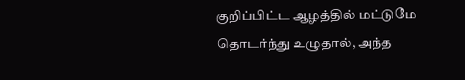குறிப்பிட்ட ஆழத்தில் மட்டுமே தொடர்ந்து உழுதால், அந்த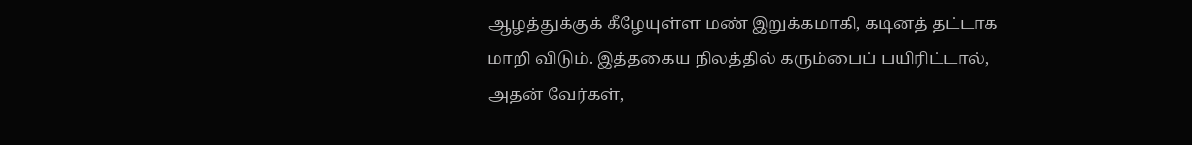ஆழத்துக்குக் கீழேயுள்ள மண் இறுக்கமாகி, கடினத் தட்டாக மாறி விடும். இத்தகைய நிலத்தில் கரும்பைப் பயிரிட்டால், அதன் வேர்கள்,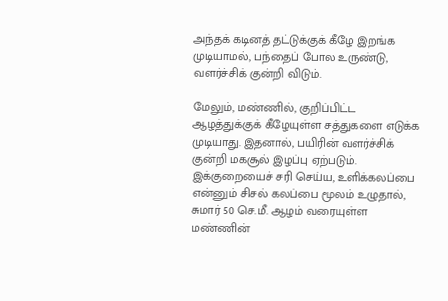அந்தக் கடினத் தட்டுக்குக் கீழே இறங்க முடியாமல், பந்தைப் போல உருண்டு, வளர்ச்சிக் குன்றி விடும்.

மேலும், மண்ணில், குறிப்பிட்ட ஆழத்துக்குக் கீழேயுள்ள சத்துகளை எடுக்க முடியாது. இதனால், பயிரின் வளர்ச்சிக் குன்றி மகசூல் இழப்பு ஏற்படும். இக்குறையைச் சரி செய்ய, உளிக்கலப்பை என்னும் சிசல் கலப்பை மூலம் உழுதால், சுமார் 50 செ.மீ. ஆழம் வரையுள்ள மண்ணின்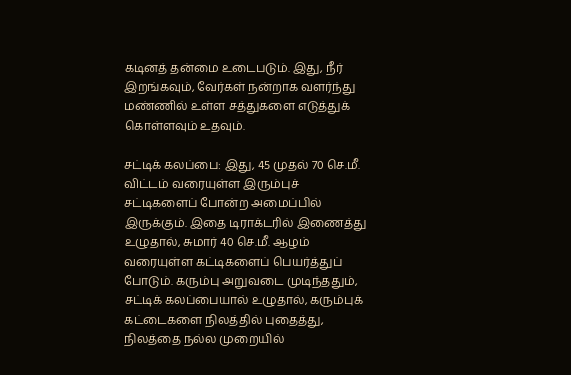கடினத் தன்மை உடைபடும். இது, நீர் இறங்கவும், வேர்கள் நன்றாக வளர்ந்து மண்ணில் உள்ள சத்துகளை எடுத்துக் கொள்ளவும் உதவும்.

சட்டிக் கலப்பை: இது, 45 முதல் 70 செ.மீ. விட்டம் வரையுள்ள இரும்புச் சட்டிகளைப் போன்ற அமைப்பில் இருக்கும். இதை டிராக்டரில் இணைத்து உழுதால், சுமார் 40 செ.மீ. ஆழம் வரையுள்ள கட்டிகளைப் பெயர்த்துப் போடும். கரும்பு அறுவடை முடிந்ததும், சட்டிக் கலப்பையால் உழுதால், கரும்புக் கட்டைகளை நிலத்தில் புதைத்து, நிலத்தை நல்ல முறையில்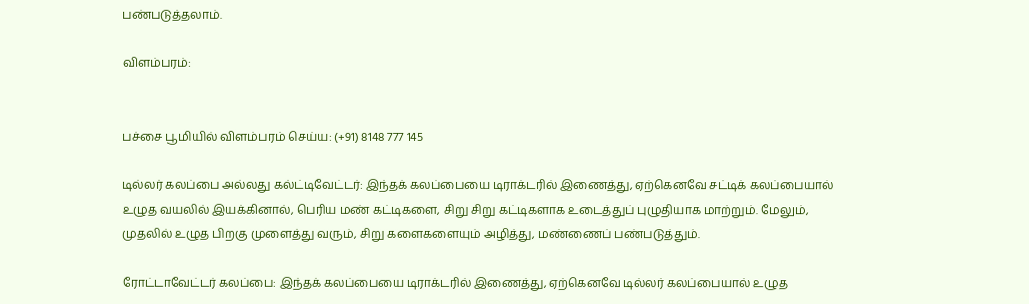பண்படுத்தலாம்.

விளம்பரம்:


பச்சை பூமியில் விளம்பரம் செய்ய: (+91) 8148 777 145

டில்லர் கலப்பை அல்லது கல்ட்டிவேட்டர்: இந்தக் கலப்பையை டிராக்டரில் இணைத்து, ஏற்கெனவே சட்டிக் கலப்பையால் உழுத வயலில் இயக்கினால், பெரிய மண் கட்டிகளை, சிறு சிறு கட்டிகளாக உடைத்துப் புழுதியாக மாற்றும். மேலும், முதலில் உழுத பிறகு முளைத்து வரும், சிறு களைகளையும் அழித்து, மண்ணைப் பண்படுத்தும்.

ரோட்டாவேட்டர் கலப்பை: இந்தக் கலப்பையை டிராக்டரில் இணைத்து, ஏற்கெனவே டில்லர் கலப்பையால் உழுத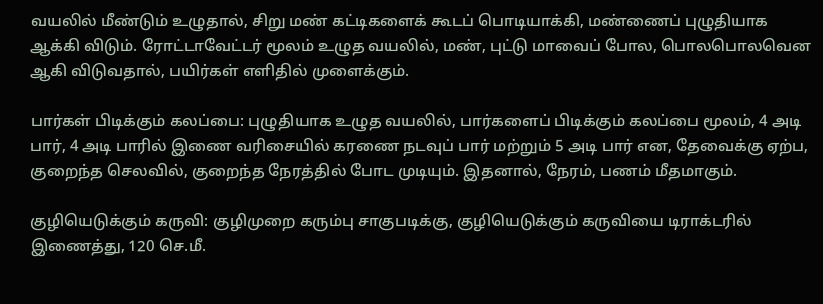வயலில் மீண்டும் உழுதால், சிறு மண் கட்டிகளைக் கூடப் பொடியாக்கி, மண்ணைப் புழுதியாக ஆக்கி விடும். ரோட்டாவேட்டர் மூலம் உழுத வயலில், மண், புட்டு மாவைப் போல, பொலபொலவென ஆகி விடுவதால், பயிர்கள் எளிதில் முளைக்கும்.

பார்கள் பிடிக்கும் கலப்பை: புழுதியாக உழுத வயலில், பார்களைப் பிடிக்கும் கலப்பை மூலம், 4 அடி பார், 4 அடி பாரில் இணை வரிசையில் கரணை நடவுப் பார் மற்றும் 5 அடி பார் என, தேவைக்கு ஏற்ப, குறைந்த செலவில், குறைந்த நேரத்தில் போட முடியும். இதனால், நேரம், பணம் மீதமாகும்.

குழியெடுக்கும் கருவி: குழிமுறை கரும்பு சாகுபடிக்கு, குழியெடுக்கும் கருவியை டிராக்டரில் இணைத்து, 120 செ.மீ.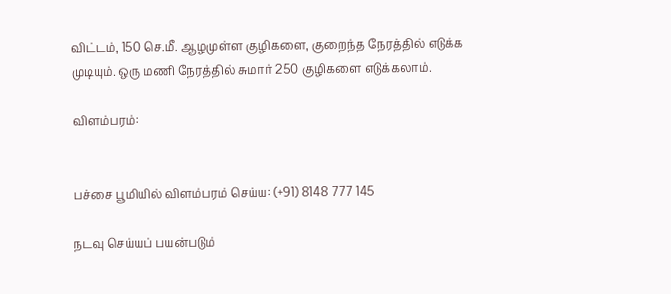விட்டம், 150 செ.மீ. ஆழமுள்ள குழிகளை, குறைந்த நேரத்தில் எடுக்க முடியும். ஒரு மணி நேரத்தில் சுமார் 250 குழிகளை எடுக்கலாம்.

விளம்பரம்:


பச்சை பூமியில் விளம்பரம் செய்ய: (+91) 8148 777 145

நடவு செய்யப் பயன்படும்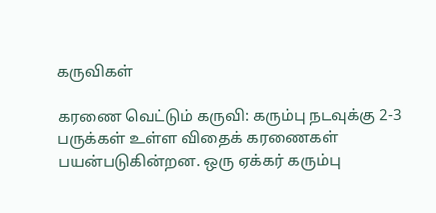கருவிகள்

கரணை வெட்டும் கருவி: கரும்பு நடவுக்கு 2-3 பருக்கள் உள்ள விதைக் கரணைகள் பயன்படுகின்றன. ஒரு ஏக்கர் கரும்பு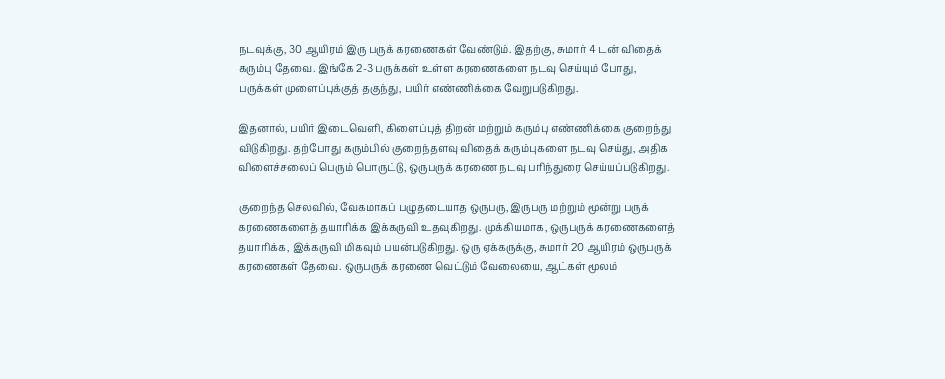நடவுக்கு, 30 ஆயிரம் இரு பருக் கரணைகள் வேண்டும். இதற்கு, சுமார் 4 டன் விதைக் கரும்பு தேவை. இங்கே 2-3 பருக்கள் உள்ள கரணைகளை நடவு செய்யும் போது, பருக்கள் முளைப்புக்குத் தகுந்து, பயிர் எண்ணிக்கை வேறுபடுகிறது.

இதனால், பயிர் இடைவெளி, கிளைப்புத் திறன் மற்றும் கரும்பு எண்ணிக்கை குறைந்து விடுகிறது. தற்போது கரும்பில் குறைந்தளவு விதைக் கரும்புகளை நடவு செய்து, அதிக விளைச்சலைப் பெரும் பொருட்டு, ஒருபருக் கரணை நடவு பரிந்துரை செய்யப்படுகிறது.

குறைந்த செலவில், வேகமாகப் பழுதடையாத ஒருபரு, இருபரு மற்றும் மூன்று பருக் கரணைகளைத் தயாரிக்க இக்கருவி உதவுகிறது. முக்கியமாக, ஒருபருக் கரணைகளைத் தயாரிக்க, இக்கருவி மிகவும் பயன்படுகிறது. ஒரு ஏக்கருக்கு, சுமார் 20 ஆயிரம் ஒருபருக் கரணைகள் தேவை. ஒருபருக் கரணை வெட்டும் வேலையை, ஆட்கள் மூலம்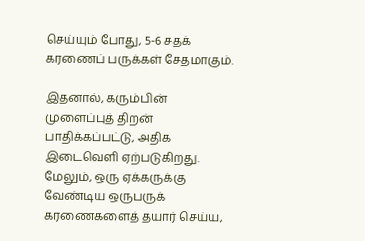செய்யும் போது, 5-6 சதக் கரணைப் பருக்கள் சேதமாகும்.

இதனால், கரும்பின் முளைப்புத் திறன் பாதிக்கப்பட்டு, அதிக இடைவெளி ஏற்படுகிறது. மேலும், ஒரு ஏக்கருக்கு வேண்டிய ஒருபருக் கரணைகளைத் தயார் செய்ய,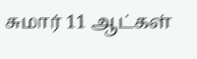சுமார் 11 ஆட்கள்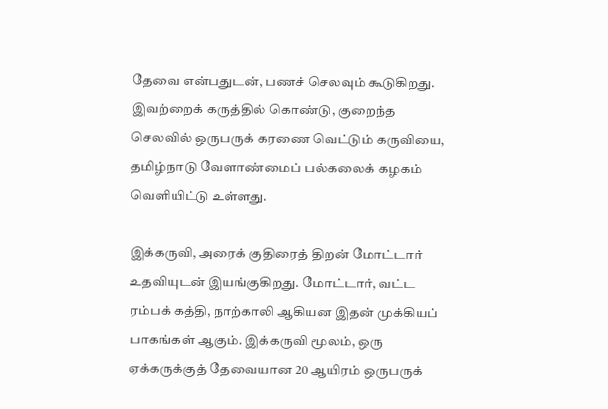தேவை என்பதுடன், பணச் செலவும் கூடுகிறது. இவற்றைக் கருத்தில் கொண்டு, குறைந்த செலவில் ஒருபருக் கரணை வெட்டும் கருவியை, தமிழ்நாடு வேளாண்மைப் பல்கலைக் கழகம் வெளியிட்டு உள்ளது.

இக்கருவி, அரைக் குதிரைத் திறன் மோட்டார் உதவியுடன் இயங்குகிறது. மோட்டார், வட்ட ரம்பக் கத்தி, நாற்காலி ஆகியன இதன் முக்கியப் பாகங்கள் ஆகும். இக்கருவி மூலம், ஒரு ஏக்கருக்குத் தேவையான 20 ஆயிரம் ஒருபருக்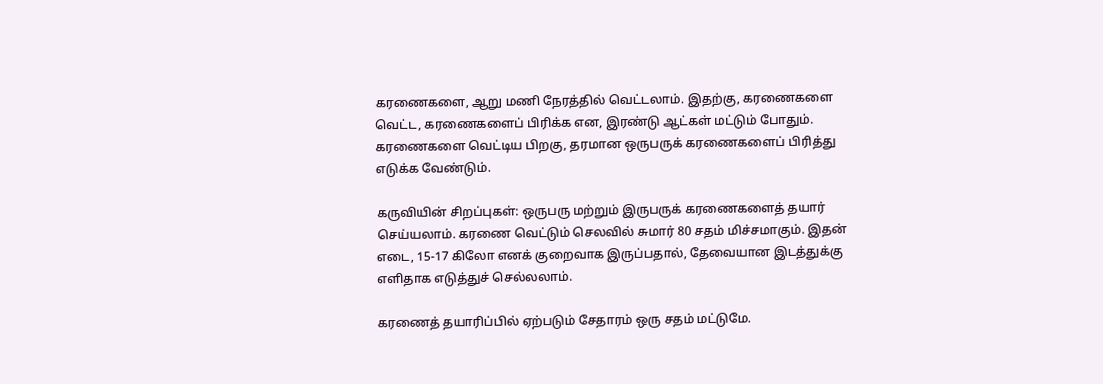கரணைகளை, ஆறு மணி நேரத்தில் வெட்டலாம். இதற்கு, கரணைகளை வெட்ட, கரணைகளைப் பிரிக்க என, இரண்டு ஆட்கள் மட்டும் போதும். கரணைகளை வெட்டிய பிறகு, தரமான ஒருபருக் கரணைகளைப் பிரித்து எடுக்க வேண்டும்.

கருவியின் சிறப்புகள்: ஒருபரு மற்றும் இருபருக் கரணைகளைத் தயார் செய்யலாம். கரணை வெட்டும் செலவில் சுமார் 80 சதம் மிச்சமாகும். இதன் எடை, 15-17 கிலோ எனக் குறைவாக இருப்பதால், தேவையான இடத்துக்கு எளிதாக எடுத்துச் செல்லலாம்.

கரணைத் தயாரிப்பில் ஏற்படும் சேதாரம் ஒரு சதம் மட்டுமே.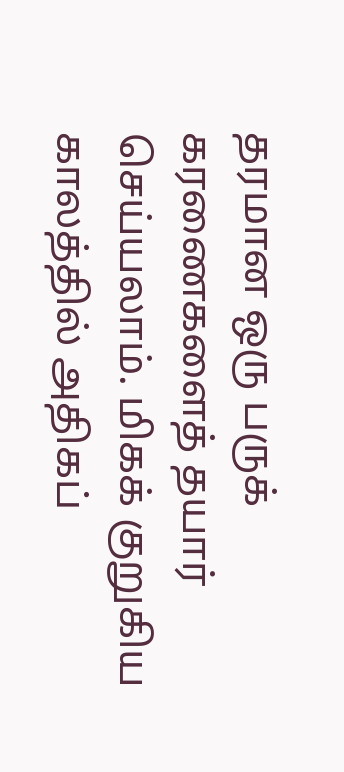தரமான ஒரு பருக் கரணைகளைத் தயார் செய்யலாம். மிகக் குறுகிய காலத்தில் அதிகப்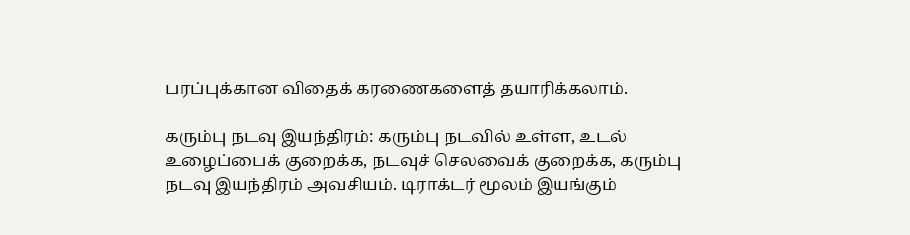பரப்புக்கான விதைக் கரணைகளைத் தயாரிக்கலாம்.

கரும்பு நடவு இயந்திரம்: கரும்பு நடவில் உள்ள, உடல் உழைப்பைக் குறைக்க, நடவுச் செலவைக் குறைக்க, கரும்பு நடவு இயந்திரம் அவசியம். டிராக்டர் மூலம் இயங்கும்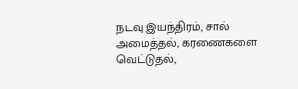நடவு இயந்திரம், சால் அமைத்தல், கரணைகளை வெட்டுதல்,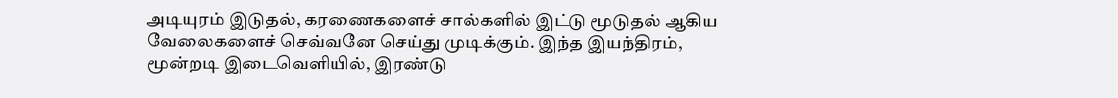அடியுரம் இடுதல், கரணைகளைச் சால்களில் இட்டு மூடுதல் ஆகிய வேலைகளைச் செவ்வனே செய்து முடிக்கும். இந்த இயந்திரம், மூன்றடி இடைவெளியில், இரண்டு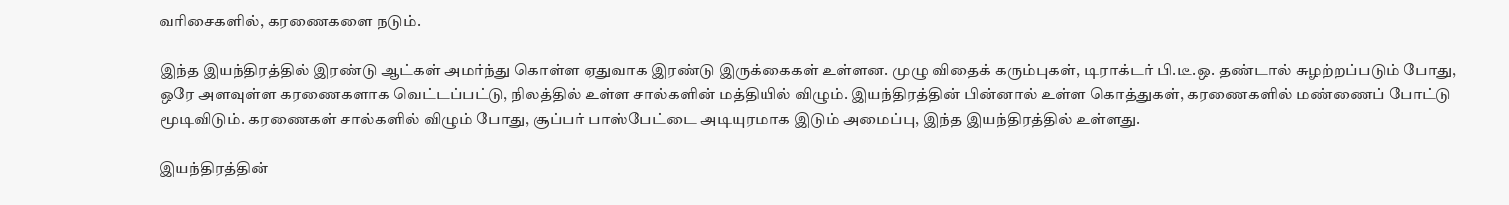வரிசைகளில், கரணைகளை நடும்.

இந்த இயந்திரத்தில் இரண்டு ஆட்கள் அமர்ந்து கொள்ள ஏதுவாக இரண்டு இருக்கைகள் உள்ளன. முழு விதைக் கரும்புகள், டிராக்டர் பி.டீ.ஒ. தண்டால் சுழற்றப்படும் போது, ஒரே அளவுள்ள கரணைகளாக வெட்டப்பட்டு, நிலத்தில் உள்ள சால்களின் மத்தியில் விழும். இயந்திரத்தின் பின்னால் உள்ள கொத்துகள், கரணைகளில் மண்ணைப் போட்டு மூடிவிடும். கரணைகள் சால்களில் விழும் போது, சூப்பர் பாஸ்பேட்டை அடியுரமாக இடும் அமைப்பு, இந்த இயந்திரத்தில் உள்ளது.

இயந்திரத்தின்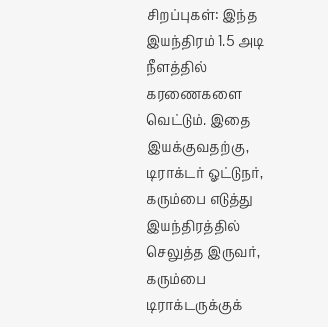சிறப்புகள்: இந்த இயந்திரம் 1.5 அடி நீளத்தில் கரணைகளை வெட்டும். இதை இயக்குவதற்கு, டிராக்டர் ஓட்டுநர், கரும்பை எடுத்து இயந்திரத்தில் செலுத்த இருவர், கரும்பை டிராக்டருக்குக்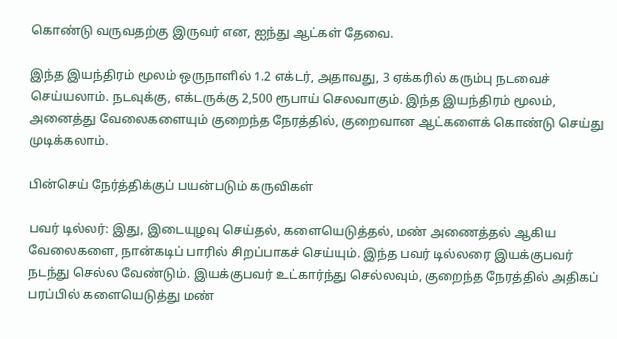கொண்டு வருவதற்கு இருவர் என, ஐந்து ஆட்கள் தேவை.

இந்த இயந்திரம் மூலம் ஒருநாளில் 1.2 எக்டர், அதாவது, 3 ஏக்கரில் கரும்பு நடவைச் செய்யலாம். நடவுக்கு, எக்டருக்கு 2,500 ரூபாய் செலவாகும். இந்த இயந்திரம் மூலம், அனைத்து வேலைகளையும் குறைந்த நேரத்தில், குறைவான ஆட்களைக் கொண்டு செய்து முடிக்கலாம்.

பின்செய் நேர்த்திக்குப் பயன்படும் கருவிகள்

பவர் டில்லர்: இது, இடையுழவு செய்தல், களையெடுத்தல், மண் அணைத்தல் ஆகிய வேலைகளை, நான்கடிப் பாரில் சிறப்பாகச் செய்யும். இந்த பவர் டில்லரை இயக்குபவர் நடந்து செல்ல வேண்டும். இயக்குபவர் உட்கார்ந்து செல்லவும், குறைந்த நேரத்தில் அதிகப் பரப்பில் களையெடுத்து மண்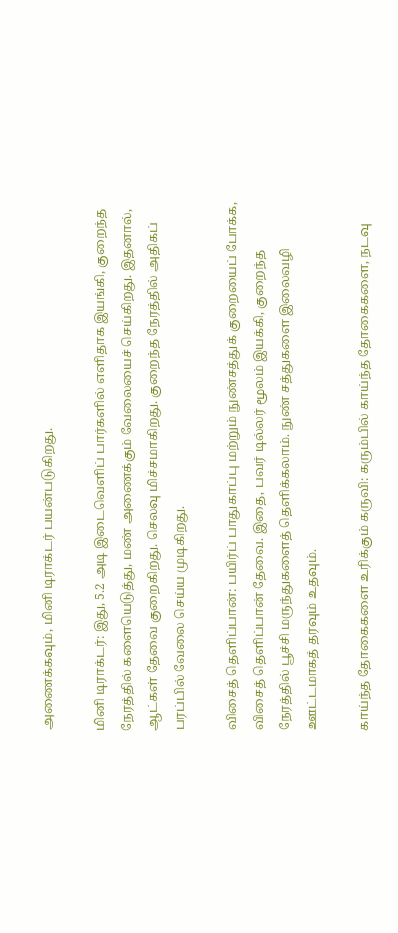அணைக்கவும், மினி டிராக்டர் பயன்படுகிறது.

மினி டிராக்டர்: இது, 5.2 அடி இடைவெளிப் பார்களில் எளிதாக இயங்கி, குறைந்த நேரத்தில் களையெடுத்து, மண் அணைக்கும் வேலையைச் செய்கிறது. இதனால், ஆட்கள் தேவை குறைகிறது. செலவு மிச்சமாகிறது. குறைந்த நேரத்தில் அதிகப் பரப்பில் வேலை செய்ய முடிகிறது.

விசைத் தெளிப்பான்: பயிர்ப் பாதுகாப்பு மற்றும் நுண்சத்துக் குறையைப் போக்க, விசைத் தெளிப்பான் தேவை. இதை, பவர் டில்லர் மூலம் இயக்கி, குறைந்த நேரத்தில் பூச்சி மருந்துகளைத் தெளிக்கலாம். நுண் சத்துகளை இலைவழி ஊட்டமாகத் தரவும் உதவும்.

காய்ந்த தோகைகளை உரிக்கும் கருவி: கரும்பில் காய்ந்த தோகைகளை, நடவு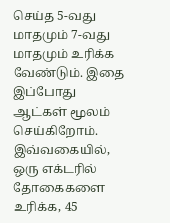செய்த 5-வது மாதமும் 7-வது மாதமும் உரிக்க வேண்டும். இதை இப்போது ஆட்கள் மூலம் செய்கிறோம். இவ்வகையில், ஒரு எக்டரில் தோகைகளை உரிக்க, 45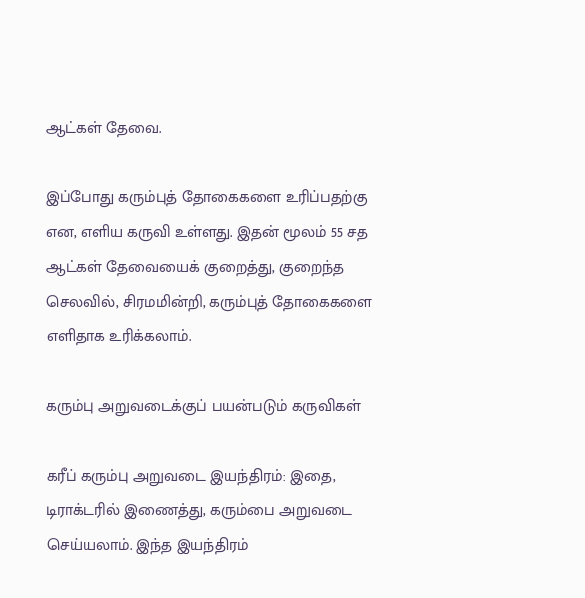ஆட்கள் தேவை.

இப்போது கரும்புத் தோகைகளை உரிப்பதற்கு என, எளிய கருவி உள்ளது. இதன் மூலம் 55 சத ஆட்கள் தேவையைக் குறைத்து, குறைந்த செலவில், சிரமமின்றி, கரும்புத் தோகைகளை எளிதாக உரிக்கலாம்.

கரும்பு அறுவடைக்குப் பயன்படும் கருவிகள்

கரீப் கரும்பு அறுவடை இயந்திரம்: இதை, டிராக்டரில் இணைத்து, கரும்பை அறுவடை செய்யலாம். இந்த இயந்திரம்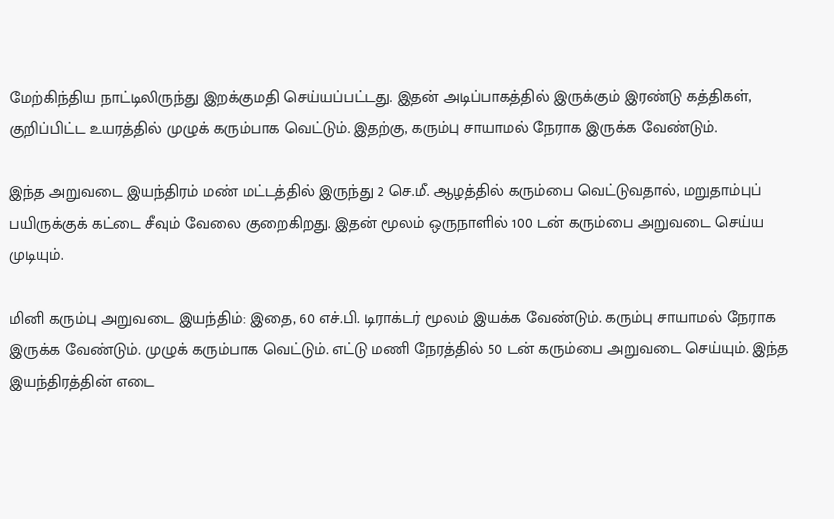மேற்கிந்திய நாட்டிலிருந்து இறக்குமதி செய்யப்பட்டது. இதன் அடிப்பாகத்தில் இருக்கும் இரண்டு கத்திகள், குறிப்பிட்ட உயரத்தில் முழுக் கரும்பாக வெட்டும். இதற்கு, கரும்பு சாயாமல் நேராக இருக்க வேண்டும்.

இந்த அறுவடை இயந்திரம் மண் மட்டத்தில் இருந்து 2 செ.மீ. ஆழத்தில் கரும்பை வெட்டுவதால், மறுதாம்புப் பயிருக்குக் கட்டை சீவும் வேலை குறைகிறது. இதன் மூலம் ஒருநாளில் 100 டன் கரும்பை அறுவடை செய்ய முடியும்.

மினி கரும்பு அறுவடை இயந்திம்: இதை, 60 எச்.பி. டிராக்டர் மூலம் இயக்க வேண்டும். கரும்பு சாயாமல் நேராக இருக்க வேண்டும். முழுக் கரும்பாக வெட்டும். எட்டு மணி நேரத்தில் 50 டன் கரும்பை அறுவடை செய்யும். இந்த இயந்திரத்தின் எடை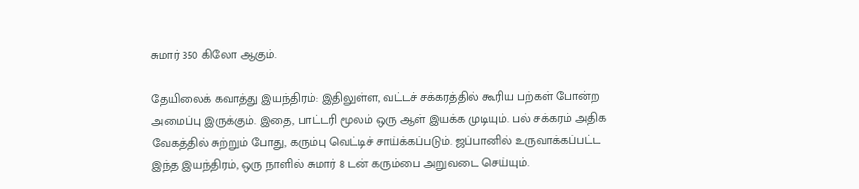சுமார் 350 கிலோ ஆகும்.

தேயிலைக் கவாத்து இயந்திரம்: இதிலுள்ள, வட்டச் சக்கரத்தில் கூரிய பற்கள் போன்ற அமைப்பு இருக்கும். இதை, பாட்டரி மூலம் ஒரு ஆள் இயக்க முடியும். பல் சக்கரம் அதிக வேகத்தில் சுற்றும் போது, கரும்பு வெட்டிச் சாய்க்கப்படும். ஜப்பானில் உருவாக்கப்பட்ட இந்த இயந்திரம், ஒரு நாளில் சுமார் 8 டன் கரும்பை அறுவடை செய்யும்.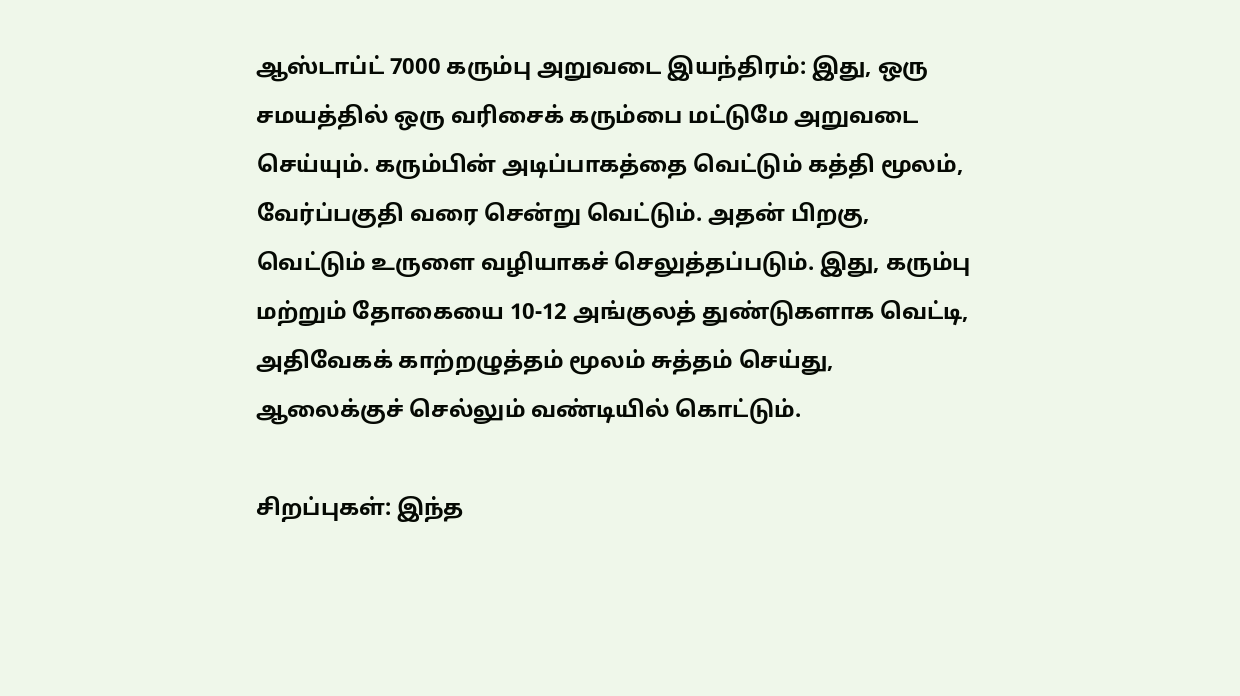ஆஸ்டாப்ட் 7000 கரும்பு அறுவடை இயந்திரம்: இது, ஒரு சமயத்தில் ஒரு வரிசைக் கரும்பை மட்டுமே அறுவடை செய்யும். கரும்பின் அடிப்பாகத்தை வெட்டும் கத்தி மூலம், வேர்ப்பகுதி வரை சென்று வெட்டும். அதன் பிறகு, வெட்டும் உருளை வழியாகச் செலுத்தப்படும். இது, கரும்பு மற்றும் தோகையை 10-12 அங்குலத் துண்டுகளாக வெட்டி, அதிவேகக் காற்றழுத்தம் மூலம் சுத்தம் செய்து, ஆலைக்குச் செல்லும் வண்டியில் கொட்டும்.

சிறப்புகள்: இந்த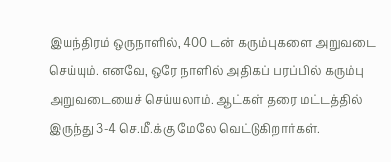இயந்திரம் ஒருநாளில், 400 டன் கரும்புகளை அறுவடை செய்யும். எனவே, ஒரே நாளில் அதிகப் பரப்பில் கரும்பு அறுவடையைச் செய்யலாம். ஆட்கள் தரை மட்டத்தில் இருந்து 3-4 செ.மீ.க்கு மேலே வெட்டுகிறார்கள்.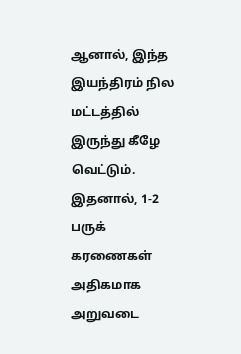ஆனால், இந்த இயந்திரம் நில மட்டத்தில் இருந்து கீழே வெட்டும். இதனால், 1-2 பருக் கரணைகள் அதிகமாக அறுவடை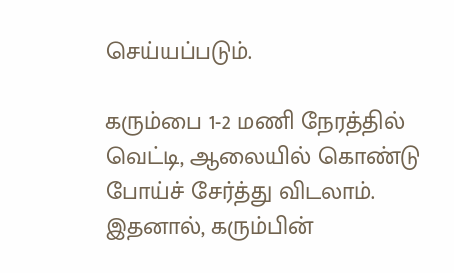செய்யப்படும்.

கரும்பை 1-2 மணி நேரத்தில் வெட்டி, ஆலையில் கொண்டு போய்ச் சேர்த்து விடலாம். இதனால், கரும்பின்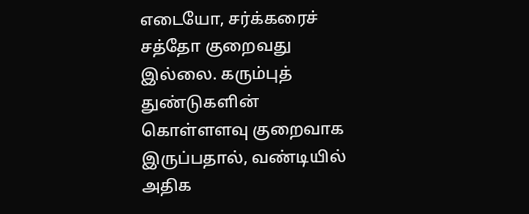எடையோ, சர்க்கரைச் சத்தோ குறைவது இல்லை. கரும்புத் துண்டுகளின் கொள்ளளவு குறைவாக இருப்பதால், வண்டியில் அதிக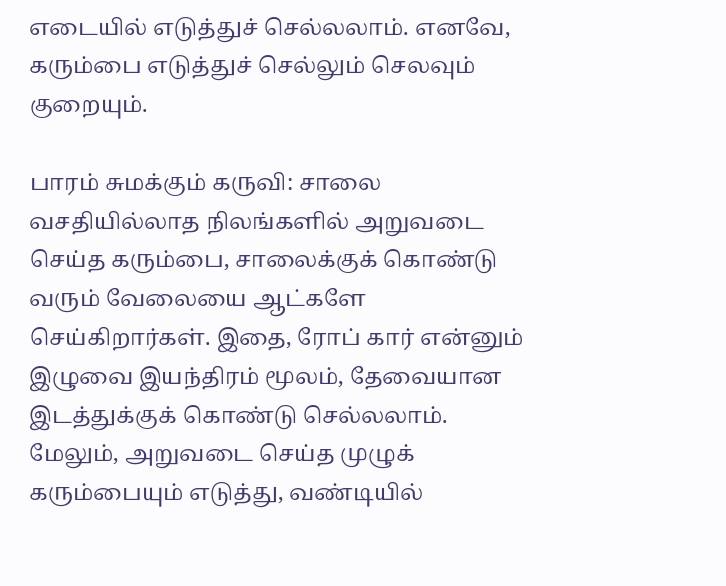எடையில் எடுத்துச் செல்லலாம். எனவே, கரும்பை எடுத்துச் செல்லும் செலவும் குறையும்.

பாரம் சுமக்கும் கருவி: சாலை வசதியில்லாத நிலங்களில் அறுவடை செய்த கரும்பை, சாலைக்குக் கொண்டு வரும் வேலையை ஆட்களே செய்கிறார்கள். இதை, ரோப் கார் என்னும் இழுவை இயந்திரம் மூலம், தேவையான இடத்துக்குக் கொண்டு செல்லலாம். மேலும், அறுவடை செய்த முழுக் கரும்பையும் எடுத்து, வண்டியில்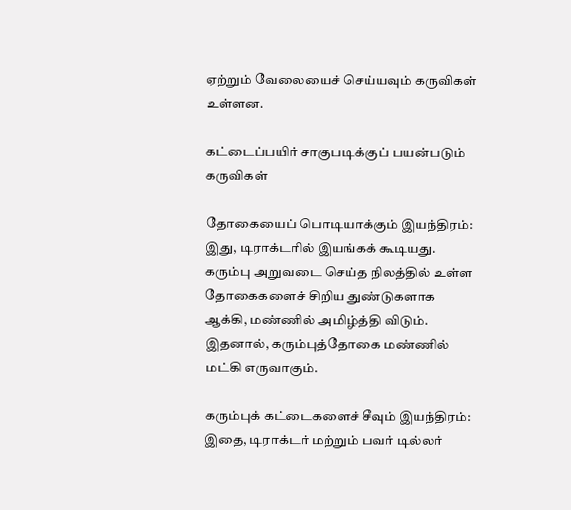ஏற்றும் வேலையைச் செய்யவும் கருவிகள் உள்ளன.

கட்டைப்பயிர் சாகுபடிக்குப் பயன்படும் கருவிகள்

தோகையைப் பொடியாக்கும் இயந்திரம்: இது, டிராக்டரில் இயங்கக் கூடியது. கரும்பு அறுவடை செய்த நிலத்தில் உள்ள தோகைகளைச் சிறிய துண்டுகளாக ஆக்கி, மண்ணில் அமிழ்த்தி விடும். இதனால், கரும்புத்தோகை மண்ணில் மட்கி எருவாகும்.

கரும்புக் கட்டைகளைச் சீவும் இயந்திரம்: இதை, டிராக்டர் மற்றும் பவர் டில்லர்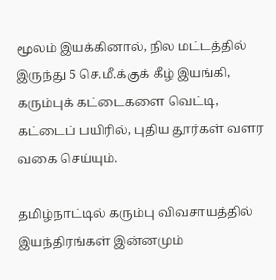மூலம் இயக்கினால், நில மட்டத்தில் இருந்து 5 செ.மீ.க்குக் கீழ் இயங்கி, கரும்புக் கட்டைகளை வெட்டி, கட்டைப் பயிரில், புதிய தூர்கள் வளர வகை செய்யும்.

தமிழ்நாட்டில் கரும்பு விவசாயத்தில் இயந்திரங்கள் இன்னமும்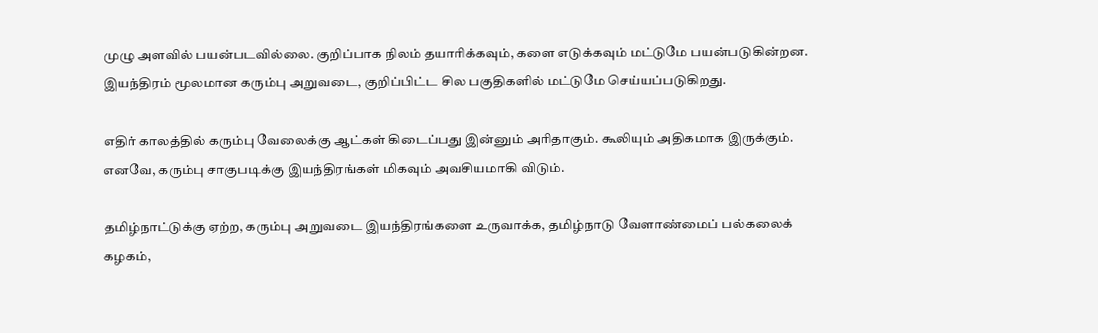முழு அளவில் பயன்படவில்லை. குறிப்பாக நிலம் தயாரிக்கவும், களை எடுக்கவும் மட்டுமே பயன்படுகின்றன. இயந்திரம் மூலமான கரும்பு அறுவடை, குறிப்பிட்ட சில பகுதிகளில் மட்டுமே செய்யப்படுகிறது.

எதிர் காலத்தில் கரும்பு வேலைக்கு ஆட்கள் கிடைப்பது இன்னும் அரிதாகும். கூலியும் அதிகமாக இருக்கும். எனவே, கரும்பு சாகுபடிக்கு இயந்திரங்கள் மிகவும் அவசியமாகி விடும்.

தமிழ்நாட்டுக்கு ஏற்ற, கரும்பு அறுவடை இயந்திரங்களை உருவாக்க, தமிழ்நாடு வேளாண்மைப் பல்கலைக் கழகம்,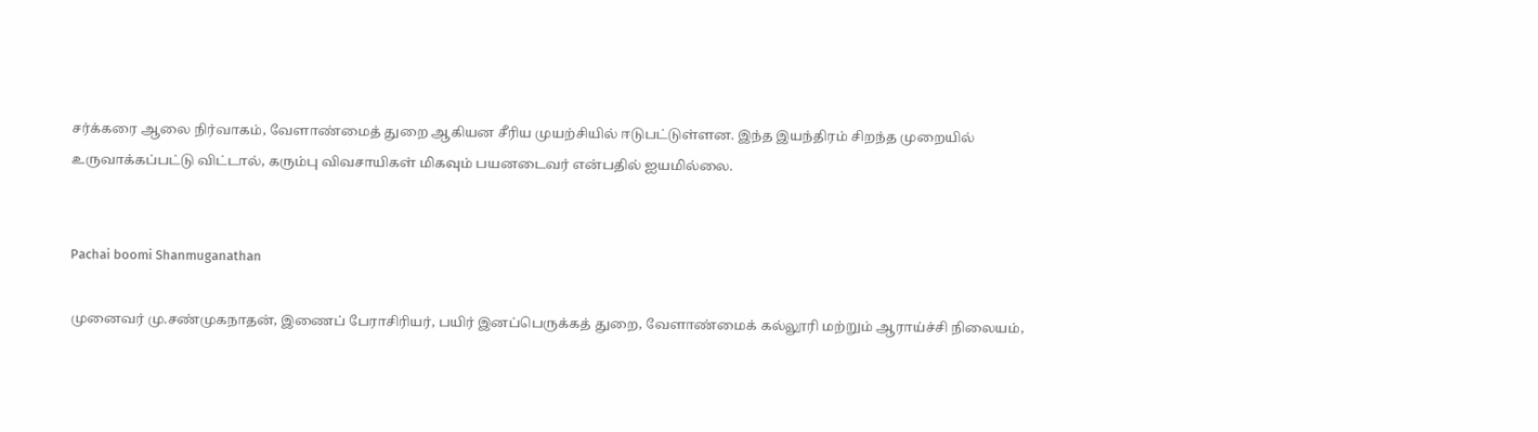சர்க்கரை ஆலை நிர்வாகம், வேளாண்மைத் துறை ஆகியன சீரிய முயற்சியில் ஈடுபட்டுள்ளன. இந்த இயந்திரம் சிறந்த முறையில் உருவாக்கப்பட்டு விட்டால், கரும்பு விவசாயிகள் மிகவும் பயனடைவர் என்பதில் ஐயமில்லை.


Pachai boomi Shanmuganathan

முனைவர் மு.சண்முகநாதன், இணைப் பேராசிரியர், பயிர் இனப்பெருக்கத் துறை, வேளாண்மைக் கல்லூரி மற்றும் ஆராய்ச்சி நிலையம்,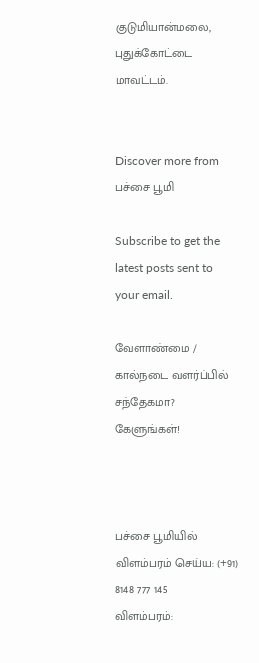குடுமியான்மலை, புதுக்கோட்டை மாவட்டம்.


Discover more from பச்சை பூமி

Subscribe to get the latest posts sent to your email.

வேளாண்மை / கால்நடை வளர்ப்பில் சந்தேகமா? கேளுங்கள்!



பச்சை பூமியில் விளம்பரம் செய்ய: (+91) 8148 777 145
விளம்பரம்: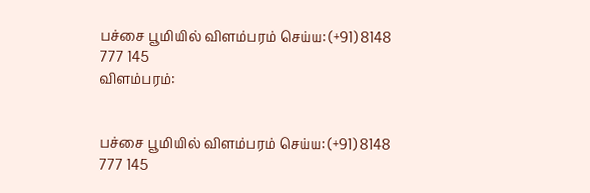பச்சை பூமியில் விளம்பரம் செய்ய: (+91) 8148 777 145
விளம்பரம்:


பச்சை பூமியில் விளம்பரம் செய்ய: (+91) 8148 777 145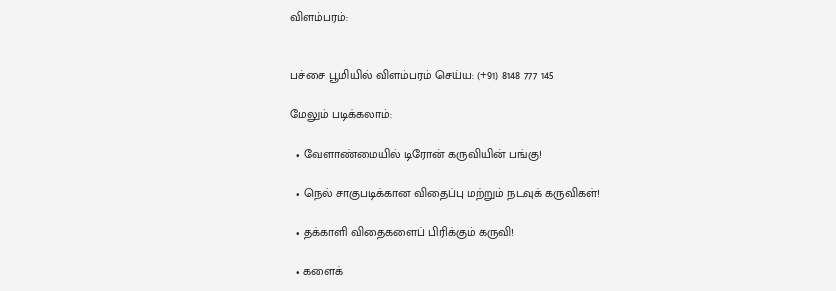விளம்பரம்:


பச்சை பூமியில் விளம்பரம் செய்ய: (+91) 8148 777 145

மேலும் படிக்கலாம்:

  • வேளாண்மையில் டிரோன் கருவியின் பங்கு!

  • நெல் சாகுபடிக்கான விதைப்பு மற்றும் நடவுக் கருவிகள்!

  • தக்காளி விதைகளைப் பிரிக்கும் கருவி!

  • களைக்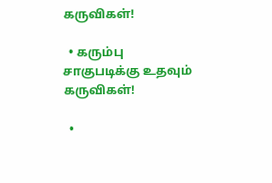கருவிகள்!

  • கரும்பு சாகுபடிக்கு உதவும் கருவிகள்!

  •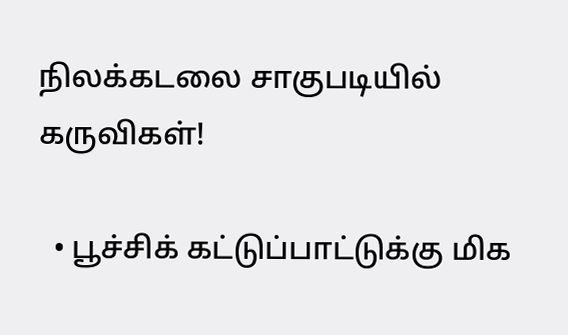நிலக்கடலை சாகுபடியில் கருவிகள்!

  • பூச்சிக் கட்டுப்பாட்டுக்கு மிக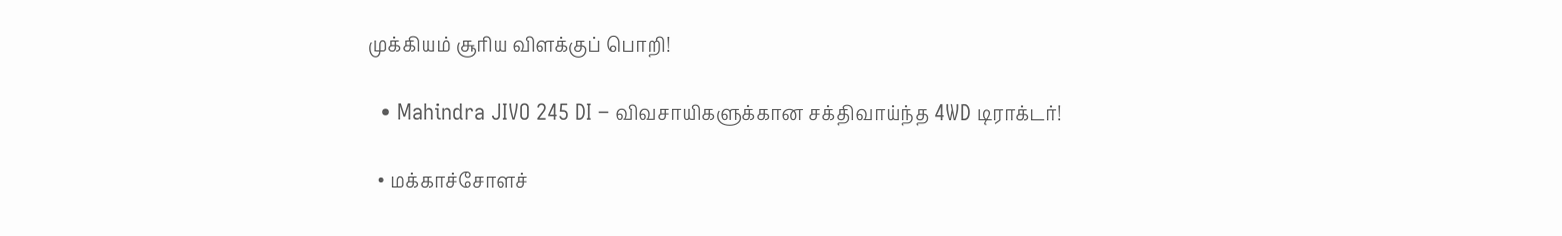முக்கியம் சூரிய விளக்குப் பொறி!

  • Mahindra JIVO 245 DI – விவசாயிகளுக்கான சக்திவாய்ந்த 4WD டிராக்டர்!

  • மக்காச்சோளச்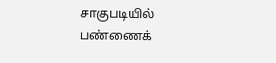சாகுபடியில் பண்ணைக்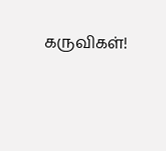கருவிகள்!